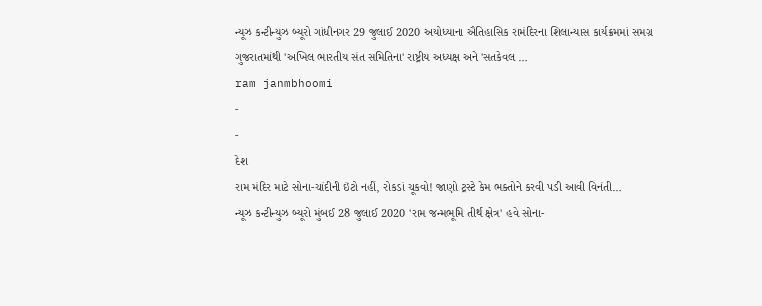ન્યૂઝ કન્ટીન્યુઝ બ્યૂરો ગાંધીનગર 29 જુલાઈ 2020 અયોધ્યાના ઐતિહાસિક રામંદિરના શિલાન્યાસ કાર્યક્રમમાં સમગ્ર ગુજરાતમાંથી 'અખિલ ભારતીય સંત સમિતિના' રાષ્ટ્રીય અધ્યક્ષ અને 'સતકેવલ …
ram janmbhoomi
-
-
દેશ
રામ મંદિર માટે સોના-ચાંદીની ઇંટો નહીં, રોકડાં ચૂકવો! જાણો ટ્રસ્ટે કેમ ભક્તોને કરવી પડી આવી વિનંતી…
ન્યૂઝ કન્ટીન્યુઝ બ્યૂરો મુંબઈ 28 જુલાઈ 2020 'રામ જન્મભૂમિ તીર્થ ક્ષેત્ર' હવે સોના-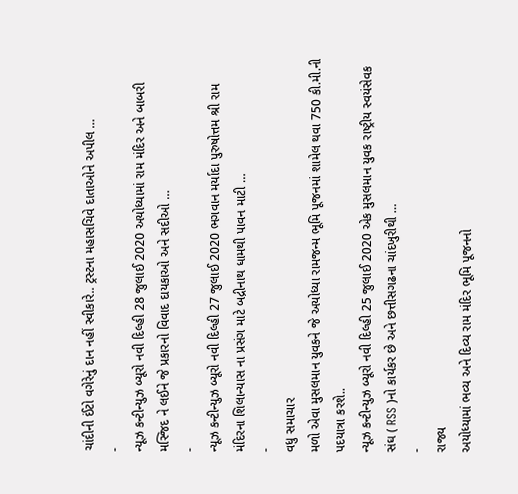ચાંદીની ઈંટો વગેરેનું દાન નહીં સ્વીકારે.. ટ્રસ્ટના મહાસચિવે દાતાઓને અપીલ …
-
ન્યૂઝ કન્ટીન્યુઝ બ્યૂરો નવી દિલ્હી 28 જુલાઈ 2020 અયોધ્યામાં રામ મંદિર અને બાબરી મસ્જિદ ને લઈને જે પ્રકારનો વિવાદ દાયકાઓ અને સદીઓ …
-
ન્યૂઝ કન્ટીન્યુઝ બ્યૂરો નવી દિલ્હી 27 જુલાઈ 2020 ભગવાન મર્યાદા પુરુષોત્તમ શ્રી રામ મંદિરના શિલાન્યાસ ના પ્રસંગ માટે બદ્રીનાથ ધામથી પાવન માટી …
-
વધુ સમાચાર
મળો એવા મુસલમાન યુવકને જે અયોધ્યા રામજન્મ ભૂમિ પૂજનમાં શામેલ થવા 750 કી.મી.ની પદયાત્રા કરશે..
ન્યૂઝ કન્ટીન્યુઝ બ્યૂરો નવી દિલ્હી 25 જુલાઈ 2020 એક મુસલમાન યુવક રાષ્ટ્રીય સ્વયંસેવક સંઘ ( RSS )નો કાર્યકર છે અને છત્તીસગઢના ચાંદખુરીથી …
-
રાજ્ય
અયોધ્યામાં ભવ્ય અને દિવ્ય રામ મંદિર ભૂમિ પૂજનનો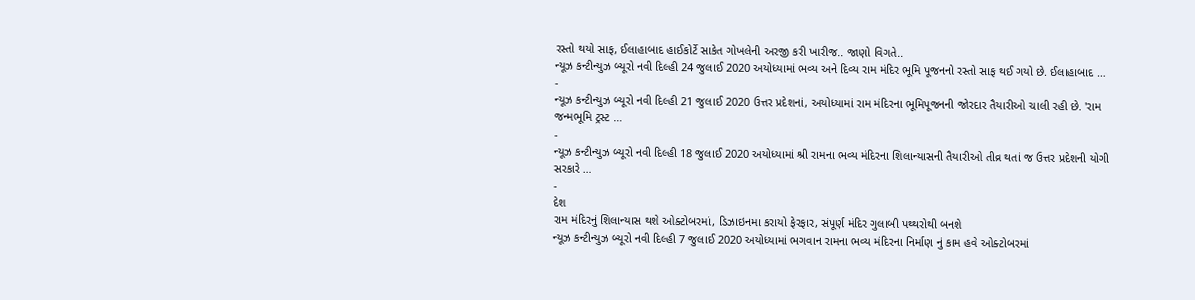રસ્તો થયો સાફ, ઈલાહાબાદ હાઈકોર્ટે સાકેત ગોખલેની અરજી કરી ખારીજ.. જાણો વિગતે..
ન્યૂઝ કન્ટીન્યુઝ બ્યૂરો નવી દિલ્હી 24 જુલાઈ 2020 અયોધ્યામાં ભવ્ય અને દિવ્ય રામ મંદિર ભૂમિ પૂજનનો રસ્તો સાફ થઈ ગયો છે. ઈલાહાબાદ …
-
ન્યૂઝ કન્ટીન્યુઝ બ્યૂરો નવી દિલ્હી 21 જુલાઈ 2020 ઉત્તર પ્રદેશનાં, અયોધ્યામાં રામ મંદિરના ભૂમિપૂજનની જોરદાર તૈયારીઓ ચાલી રહી છે. 'રામ જન્મભૂમિ ટ્રસ્ટ …
-
ન્યૂઝ કન્ટીન્યુઝ બ્યૂરો નવી દિલ્હી 18 જુલાઈ 2020 અયોધ્યામાં શ્રી રામના ભવ્ય મંદિરના શિલાન્યાસની તૈયારીઓ તીવ્ર થતાં જ ઉત્તર પ્રદેશની યોગી સરકારે …
-
દેશ
રામ મંદિરનું શિલાન્યાસ થશે ઓક્ટોબરમાં, ડિઝાઇનમા કરાયો ફેરફાર, સંપૂર્ણ મંદિર ગુલાબી પથ્થરોથી બનશે
ન્યૂઝ કન્ટીન્યુઝ બ્યૂરો નવી દિલ્હી 7 જુલાઈ 2020 અયોધ્યામાં ભગવાન રામના ભવ્ય મંદિરના નિર્માણ નું કામ હવે ઓક્ટોબરમાં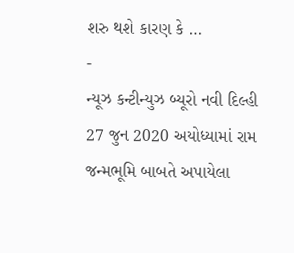શરુ થશે કારણ કે …
-
ન્યૂઝ કન્ટીન્યુઝ બ્યૂરો નવી દિલ્હી 27 જુન 2020 અયોધ્યામાં રામ જન્મભૂમિ બાબતે અપાયેલા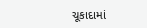ચૂકાદામાં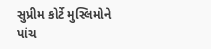સુપ્રીમ કોર્ટે મુસ્લિમોને પાંચ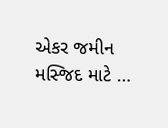એકર જમીન મસ્જિદ માટે …